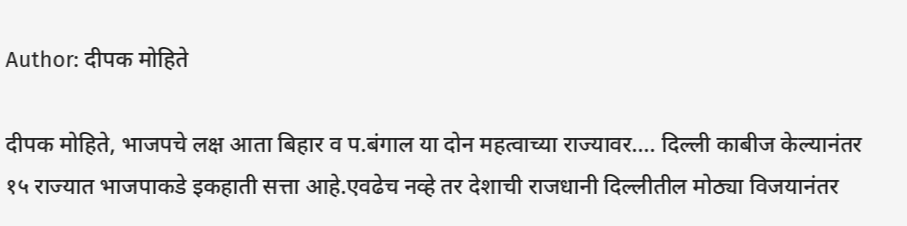Author: दीपक मोहिते

दीपक मोहिते, भाजपचे लक्ष आता बिहार व प.बंगाल या दोन महत्वाच्या राज्यावर…. दिल्ली काबीज केल्यानंतर १५ राज्यात भाजपाकडे इकहाती सत्ता आहे.एवढेच नव्हे तर देशाची राजधानी दिल्लीतील मोठ्या विजयानंतर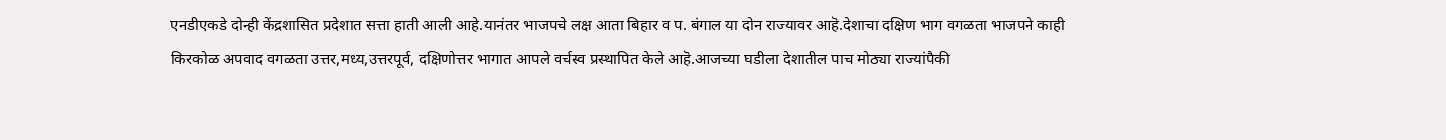एनडीएकडे दोन्ही केंद्रशासित प्रदेशात सत्ता हाती आली आहे.यानंतर भाजपचे लक्ष आता बिहार व प. बंगाल या दोन राज्यावर आहॆ.देशाचा दक्षिण भाग वगळता भाजपने काही किरकोळ अपवाद वगळता उत्तर,मध्य,उत्तरपूर्व, दक्षिणोत्तर भागात आपले वर्चस्व प्रस्थापित केले आहॆ.आजच्या घडीला देशातील पाच मोठ्या राज्यांपैकी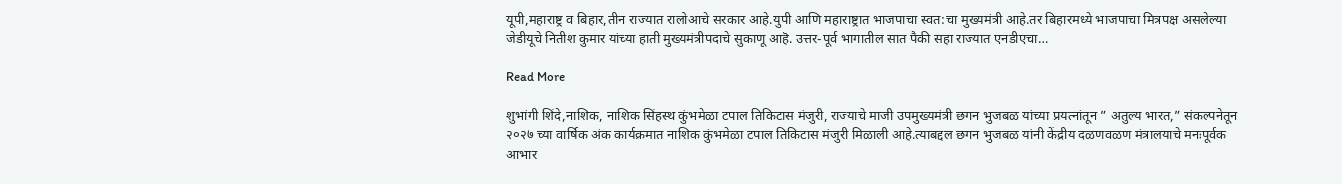यूपी,महाराष्ट्र व बिहार,तीन राज्यात रालोआचे सरकार आहे.युपी आणि महाराष्ट्रात भाजपाचा स्वत:चा मुख्यमंत्री आहे.तर बिहारमध्ये भाजपाचा मित्रपक्ष असलेल्या जेडीयूचे नितीश कुमार यांच्या हाती मुख्यमंत्रीपदाचे सुकाणू आहॆ. उत्तर-पूर्व भागातील सात पैकी सहा राज्यात एनडीएचा…

Read More

शुभांगी शिंदे,नाशिक, नाशिक सिंहस्थ कुंभमेळा टपाल तिकिटास मंजुरी, राज्याचे माजी उपमुख्यमंत्री छगन भुजबळ यांच्या प्रयत्नांतून ” अतुल्य भारत,” संकल्पनेतून २०२७ च्या वार्षिक अंक कार्यक्रमात नाशिक कुंभमेळा टपाल तिकिटास मंजुरी मिळाली आहे.त्याबद्दल छगन भुजबळ यांनी केंद्रीय दळणवळण मंत्रालयाचे मनःपूर्वक आभार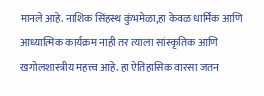मानले आहे. नाशिक सिंहस्थ कुंभमेळा,हा केवळ धार्मिक आणि आध्यात्मिक कार्यक्रम नाही तर त्याला सांस्कृतिक आणि खगोलशास्त्रीय महत्त्व आहे. हा ऐतिहासिक वारसा जतन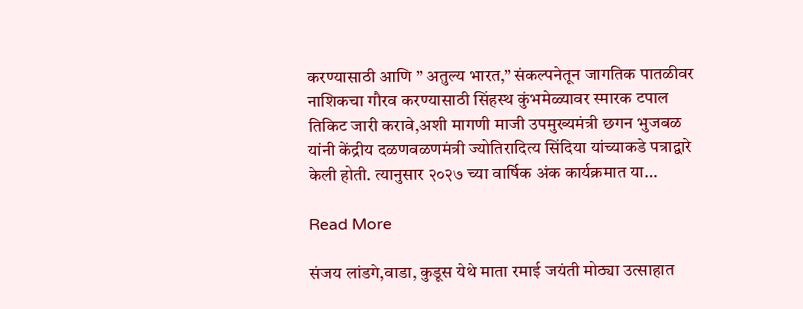करण्यासाठी आणि ” अतुल्य भारत,” संकल्पनेतून जागतिक पातळीवर नाशिकचा गौरव करण्यासाठी सिंहस्थ कुंभमेळ्यावर स्मारक टपाल तिकिट जारी करावे,अशी मागणी माजी उपमुख्यमंत्री छगन भुजबळ यांनी केंद्रीय दळणवळणमंत्री ज्योतिरादित्य सिंदिया यांच्याकडे पत्राद्वारे केली होती. त्यानुसार २०२७ च्या वार्षिक अंक कार्यक्रमात या…

Read More

संजय लांडगे,वाडा, कुडूस येथे माता रमाई जयंती मोठ्या उत्साहात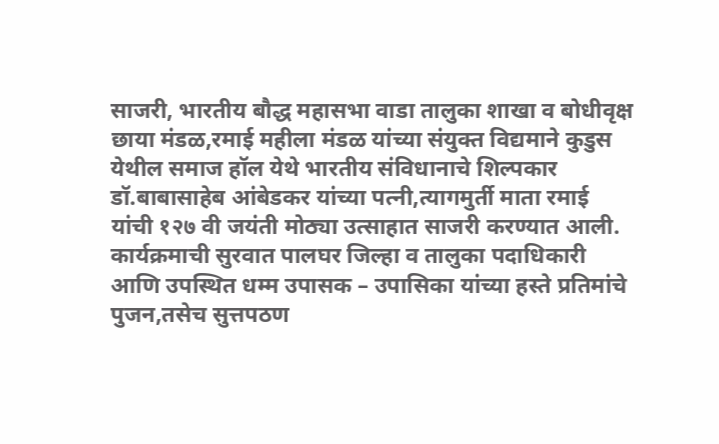साजरी, भारतीय बौद्ध महासभा वाडा तालुका शाखा व बोधीवृक्ष छाया मंडळ,रमाई महीला मंडळ यांच्या संयुक्त विद्यमाने कुडुस येथील समाज हॉल येथे भारतीय संविधानाचे शिल्पकार डॉ.बाबासाहेब आंबेडकर यांच्या पत्नी,त्यागमुर्ती माता रमाई यांची १२७ वी जयंती मोठ्या उत्साहात साजरी करण्यात आली. कार्यक्रमाची सुरवात पालघर जिल्हा व तालुका पदाधिकारी आणि उपस्थित धम्म उपासक – उपासिका यांच्या हस्ते प्रतिमांचे पुजन,तसेच सुत्तपठण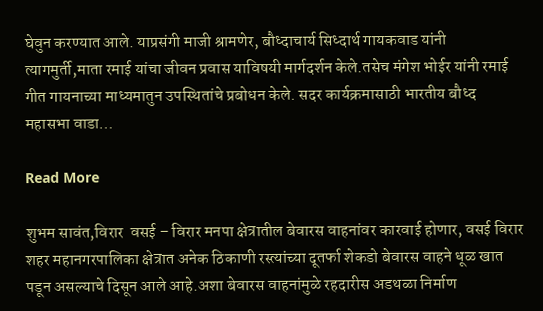घेवुन करण्यात आले. याप्रसंगी माजी श्रामणेर, बौध्दाचार्य सिध्दार्थ गायकवाड यांनी त्यागमुर्ती,माता रमाई यांचा जीवन प्रवास याविषयी मार्गदर्शन केले.तसेच मंगेश भोईर यांनी रमाई गीत गायनाच्या माध्यमातुन उपस्थितांचे प्रबोधन केले. सदर कार्यक्रमासाठी भारतीय बौध्द महासभा वाडा…

Read More

शुभम सावंत,विरार  वसई – विरार मनपा क्षेत्रातील बेवारस वाहनांवर कारवाई होणार, वसई विरार शहर महानगरपालिका क्षेत्रात अनेक ठिकाणी रस्त्यांच्या दूतर्फा शेकडो बेवारस वाहने धूळ खात पडून असल्याचे दिसून आले आहे.अशा बेवारस वाहनांमुळे रहदारीस अडथळा निर्माण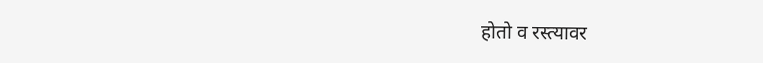होतो व रस्त्यावर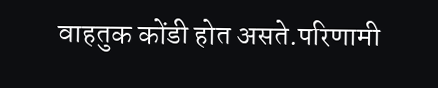वाहतुक कोंडी होत असते.परिणामी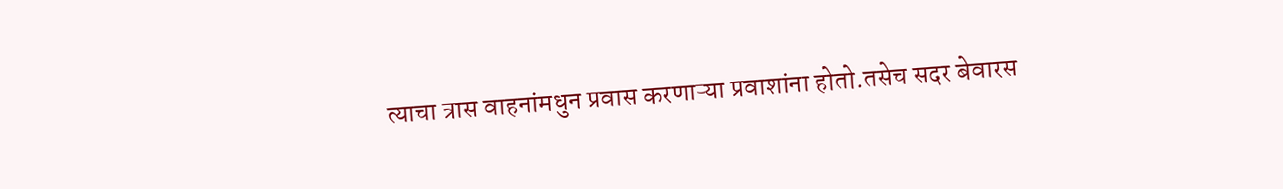त्याचा त्रास वाहनांमधुन प्रवास करणाऱ्या प्रवाशांना होतो.तसेच सदर बेवारस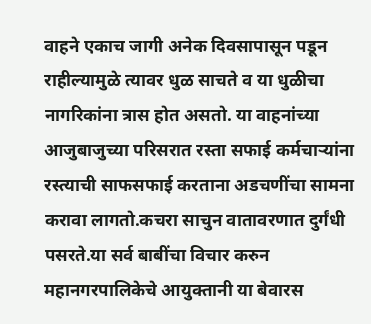वाहने एकाच जागी अनेक दिवसापासून पडून राहील्यामुळे त्यावर धुळ साचते व या धुळीचा नागरिकांना त्रास होत असतो. या वाहनांच्या आजुबाजुच्या परिसरात रस्ता सफाई कर्मचाऱ्यांना रस्त्याची साफसफाई करताना अडचणींचा सामना करावा लागतो.कचरा साचुन वातावरणात दुर्गंधी पसरते.या सर्व बाबींचा विचार करुन महानगरपालिकेचे आयुक्तानी या बेवारस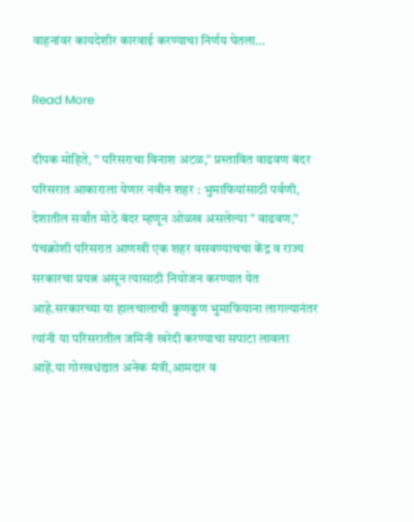वाहनांवर कायदेशीर कारवाई करण्याचा निर्णय घेतला…

Read More

दीपक मोहिते, ” परिसराचा विनाश अटळ,” प्रस्तावित वाढवण बंदर परिसरात आकाराला येणार नवीन शहर : भुमाफियांसाठी पर्वणी, देशातील सर्वांत मोठे बंदर म्हणून ओळख असलेल्या ” वाढवण,” पंचक्रोशी परिसरात आणखी एक शहर वसवण्याचचा केंद्र व राज्य सरकारचा प्रयत्न असून त्यासाठी नियोजन करण्यात येत आहे.सरकारच्या या हालचालाची कुणकुण भुमाफियाना लागल्यानंतर त्यांनी या परिसरातील जमिनी खरेदी करण्याचा सपाटा लावला आहॆ.या गोरखधंद्यात अनेक मंत्री,आमदार व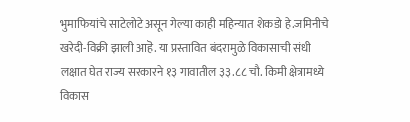भुमाफियांचे साटेलोटे असून गेल्या काही महिन्यात शेकडो हे.जमिनीचे खरेदी-विक्री झाली आहॆ. या प्रस्तावित बंदरामुळे विकासाची संधी लक्षात घेत राज्य सरकारने १३ गावातील ३३.८८ चौ. किमी क्षेत्रामध्ये विकास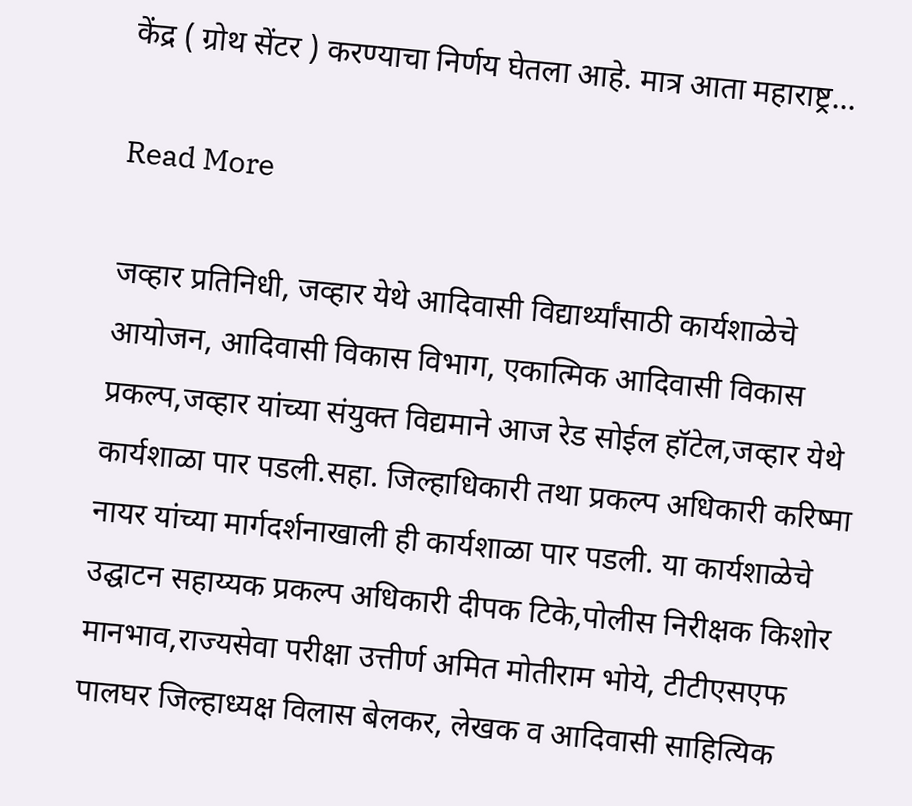केंद्र ( ग्रोथ सेंटर ) करण्याचा निर्णय घेतला आहे. मात्र आता महाराष्ट्र…

Read More

जव्हार प्रतिनिधी, जव्हार येथे आदिवासी विद्यार्थ्यांसाठी कार्यशाळेचे आयोजन, आदिवासी विकास विभाग, एकात्मिक आदिवासी विकास प्रकल्प,जव्हार यांच्या संयुक्त विद्यमाने आज रेड सोईल हॉटेल,जव्हार येथे कार्यशाळा पार पडली.सहा. जिल्हाधिकारी तथा प्रकल्प अधिकारी करिष्मा नायर यांच्या मार्गदर्शनाखाली ही कार्यशाळा पार पडली. या कार्यशाळेचे उद्घाटन सहाय्यक प्रकल्प अधिकारी दीपक टिके,पोलीस निरीक्षक किशोर मानभाव,राज्यसेवा परीक्षा उत्तीर्ण अमित मोतीराम भोये, टीटीएसएफ पालघर जिल्हाध्यक्ष विलास बेलकर, लेखक व आदिवासी साहित्यिक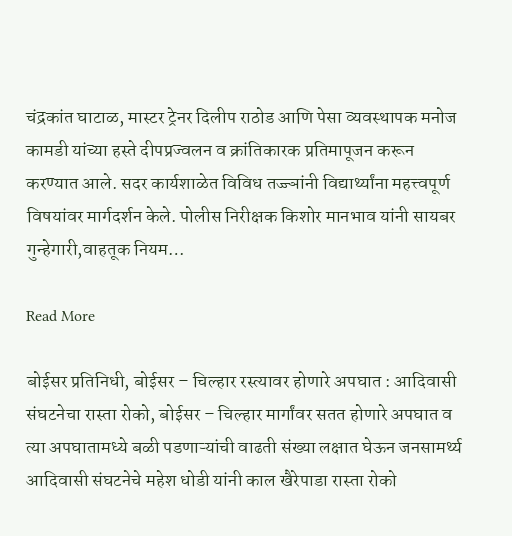चंद्रकांत घाटाळ, मास्टर ट्रेनर दिलीप राठोड आणि पेसा व्यवस्थापक मनोज कामडी यांच्या हस्ते दीपप्रज्वलन व क्रांतिकारक प्रतिमापूजन करून करण्यात आले. सदर कार्यशाळेत विविध तज्ज्ञांनी विद्यार्थ्यांना महत्त्वपूर्ण विषयांवर मार्गदर्शन केले. पोलीस निरीक्षक किशोर मानभाव यांनी सायबर गुन्हेगारी,वाहतूक नियम…

Read More

बोईसर प्रतिनिधी, बोईसर – चिल्हार रस्त्यावर होणारे अपघात : आदिवासी संघटनेचा रास्ता रोको, बोईसर – चिल्हार मार्गांवर सतत होणारे अपघात व त्या अपघातामध्ये बळी पडणाऱ्यांची वाढती संख्या लक्षात घेऊन जनसामर्थ्य आदिवासी संघटनेचे महेश धोडी यांनी काल खैरेपाडा रास्ता रोको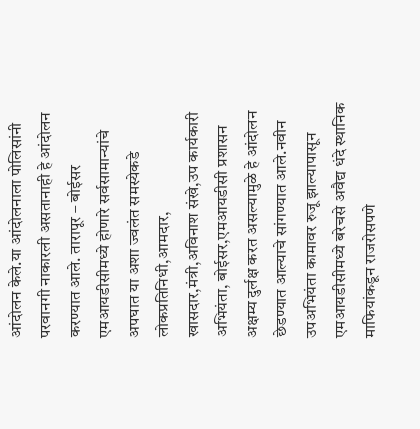आंदोलन केले.या आंदोलनाला पोलिसांनी परवानगी नाकारली असतानाही हे आंदोलन करण्यात आले. तारापूर – बोईसर एमआयडीसीमध्ये होणारे सर्वसामान्यांचे अपघात या अशा ज्वलंत समस्येकडे लोकप्रतिनिधी,आमदार, खासदार,मंत्री,अविनाश संखे,उप कार्यकारी अभियंता, बोईसर,एमआयडीसी प्रशासन अक्षम्य दुर्लक्ष करत असल्यामुळे हे आंदोलन छेडण्यात आल्याचे सांगण्यात आले.नवीन उपअभियंता कामावर रुजू झाल्यापासून एमआयडीसीमध्ये बरेचसे अवैद्य धंदे स्थानिक माफियांकडून राजरोसपणे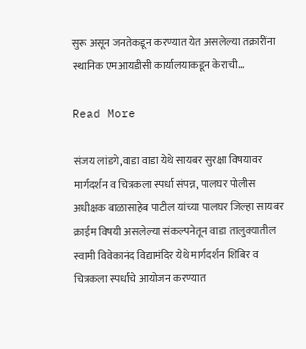सुरू असून जनतेकडून करण्यात येत असलेल्या तक्रारींना स्थानिक एमआयडीसी कार्यालयाकडून केराची…

Read More

संजय लांडगे,वाडा वाडा येथे सायबर सुरक्षा विषयावर मार्गदर्शन व चित्रकला स्पर्धा संपन्न, पालघर पोलीस अधीक्षक बाळासाहेब पाटील यांच्या पालघर जिल्हा सायबर क्राईम विषयी असलेल्या संकल्पनेतून वाडा तालुक्यातील स्वामी विवेकानंद विद्यामंदिर येथे मार्गदर्शन शिबिर व चित्रकला स्पर्धांचे आयोजन करण्यात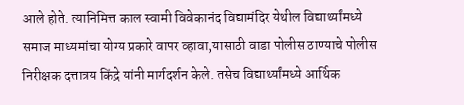आले होते. त्यानिमित्त काल स्वामी विवेकानंद विद्यामंदिर येथील विद्यार्थ्यांमध्ये समाज माध्यमांचा योग्य प्रकारे वापर व्हावा,यासाठी वाडा पोलीस ठाण्याचे पोलीस निरीक्षक दत्तात्रय किंद्रे यांनी मार्गदर्शन केले. तसेच विद्यार्थ्यांमध्ये आर्थिक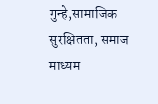गुन्हे,सामाजिक सुरक्षितता, समाज माध्यम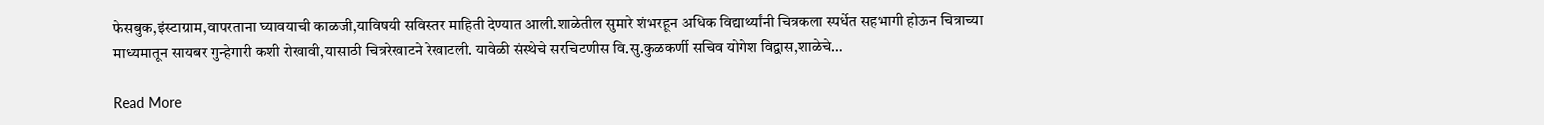फेसबुक,इंस्टाग्राम,वापरताना घ्यावयाची काळजी,याविषयी सविस्तर माहिती देण्यात आली.शाळेतील सुमारे शंभरहून अधिक विद्यार्थ्यांनी चित्रकला स्पर्धेत सहभागी होऊन चित्राच्या माध्यमातून सायबर गुन्हेगारी कशी रोखावी,यासाठी चित्ररेखाटने रेखाटली. यावेळी संस्थेचे सरचिटणीस वि.सु.कुळकर्णी सचिव योगेश विद्वास,शाळेचे…

Read More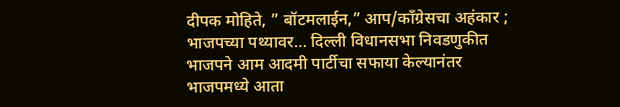दीपक मोहिते, ” बॉटमलाईन,” आप/काँग्रेसचा अहंकार ; भाजपच्या पथ्यावर… दिल्ली विधानसभा निवडणुकीत भाजपने आम आदमी पार्टीचा सफाया केल्यानंतर भाजपमध्ये आता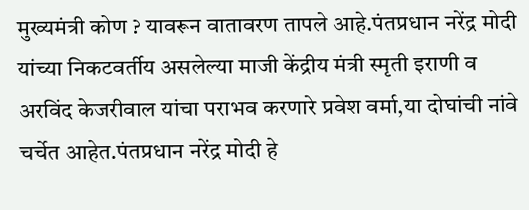मुख्यमंत्री कोण ? यावरून वातावरण तापले आहे.पंतप्रधान नरेंद्र मोदी यांच्या निकटवर्तीय असलेल्या माजी केंद्रीय मंत्री स्मृती इराणी व अरविंद केजरीवाल यांचा पराभव करणारे प्रवेश वर्मा,या दोघांची नांवे चर्चेत आहेत.पंतप्रधान नरेंद्र मोदी हे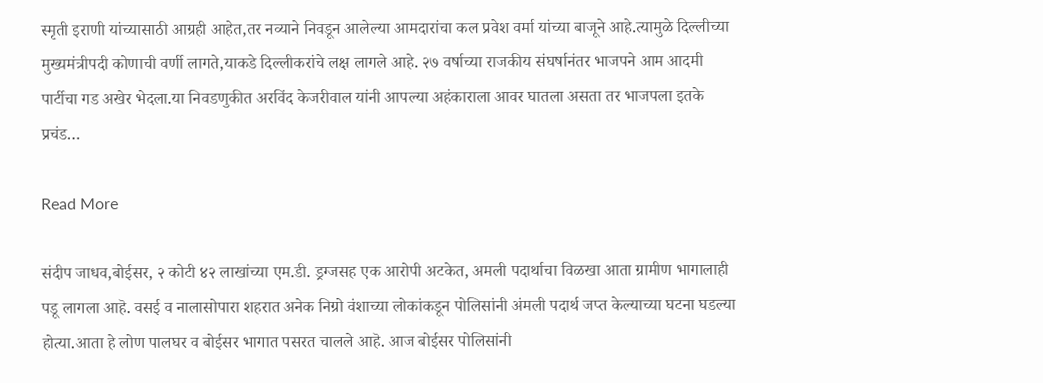स्मृती इराणी यांच्यासाठी आग्रही आहेत,तर नव्याने निवडून आलेल्या आमदारांचा कल प्रवेश वर्मा यांच्या बाजूने आहे.त्यामुळे दिल्लीच्या मुख्यमंत्रीपदी कोणाची वर्णी लागते,याकडे दिल्लीकरांचे लक्ष लागले आहे. २७ वर्षाच्या राजकीय संघर्षानंतर भाजपने आम आदमी पार्टीचा गड अखेर भेदला.या निवडणुकीत अरविंद केजरीवाल यांनी आपल्या अहंकाराला आवर घातला असता तर भाजपला इतके प्रचंड…

Read More

संदीप जाधव,बोईसर, २ कोटी ४२ लाखांच्या एम.डी. ड्रग्जसह एक आरोपी अटकेत, अमली पदार्थाचा विळखा आता ग्रामीण भागालाही पडू लागला आहॆ. वसई व नालासोपारा शहरात अनेक निग्रो वंशाच्या लोकांकडून पोलिसांनी अंमली पदार्थ जप्त केल्याच्या घटना घडल्या होत्या.आता हे लोण पालघर व बोईसर भागात पसरत चालले आहॆ. आज बोईसर पोलिसांनी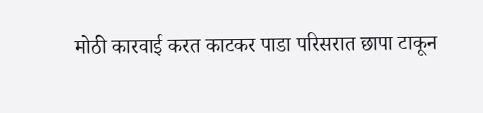मोठी कारवाई करत काटकर पाडा परिसरात छापा टाकून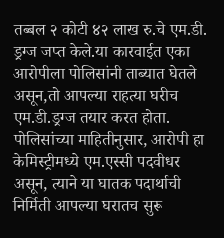तब्बल २ कोटी ४२ लाख रु.चे एम.डी. ड्रग्ज जप्त केले.या कारवाईत एका आरोपीला पोलिसांनी ताब्यात घेतले असून,तो आपल्या राहत्या घरीच एम.डी.ड्रग्ज तयार करत होता. पोलिसांच्या माहितीनुसार, आरोपी हा केमिस्ट्रीमध्ये एम.एस्सी पदवीधर असून, त्याने या घातक पदार्थाची निर्मिती आपल्या घरातच सुरू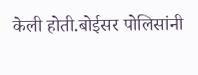केली होती.बोईसर पोलिसांनी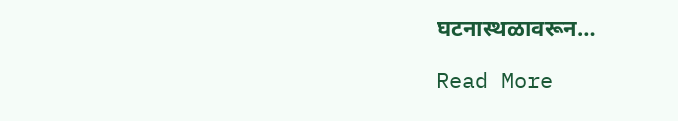घटनास्थळावरून…

Read More